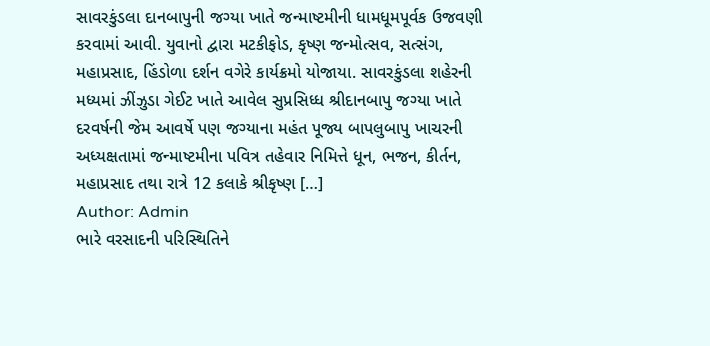સાવરકુંડલા દાનબાપુની જગ્યા ખાતે જન્માષ્ટમીની ધામધૂમપૂર્વક ઉજવણી કરવામાં આવી. યુવાનો દ્વારા મટકીફોડ, કૃષ્ણ જન્મોત્સવ, સત્સંગ, મહાપ્રસાદ, હિંડોળા દર્શન વગેરે કાર્યક્રમો યોજાયા. સાવરકુંડલા શહેરની મધ્યમાં ઝીંઝુડા ગેઈટ ખાતે આવેલ સુપ્રસિધ્ધ શ્રીદાનબાપુ જગ્યા ખાતે દરવર્ષની જેમ આવર્ષે પણ જગ્યાના મહંત પૂજ્ય બાપલુબાપુ ખાચરની અધ્યક્ષતામાં જન્માષ્ટમીના પવિત્ર તહેવાર નિમિત્તે ધૂન, ભજન, કીર્તન, મહાપ્રસાદ તથા રાત્રે 12 કલાકે શ્રીકૃષ્ણ […]
Author: Admin
ભારે વરસાદની પરિસ્થિતિને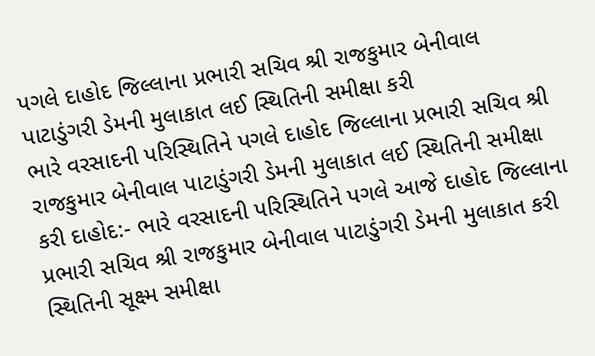પગલે દાહોદ જિલ્લાના પ્રભારી સચિવ શ્રી રાજકુમાર બેનીવાલ પાટાડુંગરી ડેમની મુલાકાત લઈ સ્થિતિની સમીક્ષા કરી
ભારે વરસાદની પરિસ્થિતિને પગલે દાહોદ જિલ્લાના પ્રભારી સચિવ શ્રી રાજકુમાર બેનીવાલ પાટાડુંગરી ડેમની મુલાકાત લઈ સ્થિતિની સમીક્ષા કરી દાહોદ:- ભારે વરસાદની પરિસ્થિતિને પગલે આજે દાહોદ જિલ્લાના પ્રભારી સચિવ શ્રી રાજકુમાર બેનીવાલ પાટાડુંગરી ડેમની મુલાકાત કરી સ્થિતિની સૂક્ષ્મ સમીક્ષા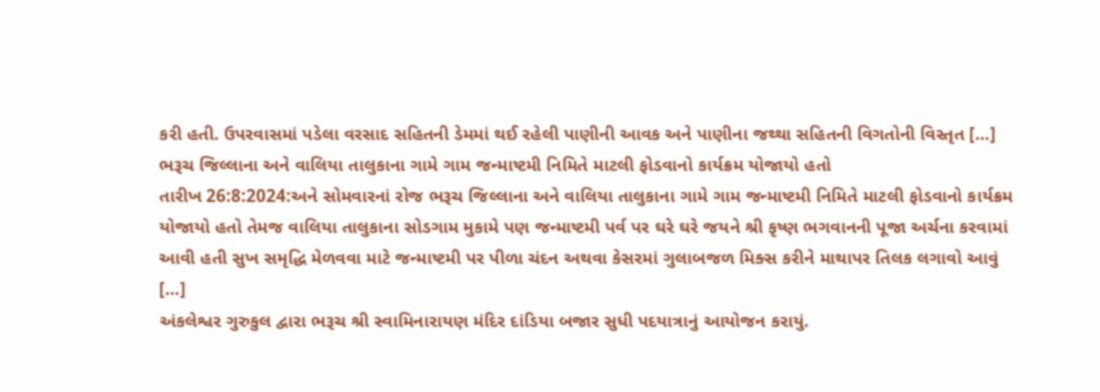કરી હતી. ઉપરવાસમાં પડેલા વરસાદ સહિતની ડેમમાં થઈ રહેલી પાણીની આવક અને પાણીના જથ્થા સહિતની વિગતોની વિસ્તૃત […]
ભરૂચ જિલ્લાના અને વાલિયા તાલુકાના ગામે ગામ જન્માષ્ટમી નિમિતે માટલી ફોડવાનો કાર્યક્રમ યોજાયો હતો
તારીખ 26:8:2024:અને સોમવારનાં રોજ ભરૂચ જિલ્લાના અને વાલિયા તાલુકાના ગામે ગામ જન્માષ્ટમી નિમિતે માટલી ફોડવાનો કાર્યક્રમ યોજાયો હતો તેમજ વાલિયા તાલુકાના સોડગામ મુકામે પણ જન્માષ્ટમી પર્વ પર ઘરે ઘરે જયને શ્રી કૃષ્ણ ભગવાનની પૂજા અર્ચના કરવામાં આવી હતી સુખ સમૃદ્ધિ મેળવવા માટે જન્માષ્ટમી પર પીળા ચંદન અથવા કેસરમાં ગુલાબજળ મિક્સ કરીને માથાપર તિલક લગાવો આવું […]
અંકલેશ્વર ગુરુકુલ દ્વારા ભરૂચ શ્રી સ્વામિનારાયણ મંદિર દાંડિયા બજાર સુધી પદયાત્રાનું આયોજન કરાયું.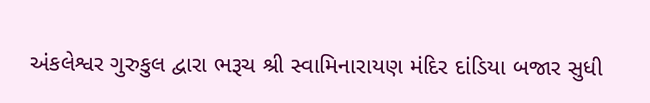અંકલેશ્વર ગુરુકુલ દ્વારા ભરૂચ શ્રી સ્વામિનારાયણ મંદિર દાંડિયા બજાર સુધી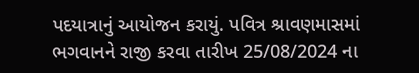પદયાત્રાનું આયોજન કરાયું. પવિત્ર શ્રાવણમાસમાં ભગવાનને રાજી કરવા તારીખ 25/08/2024 ના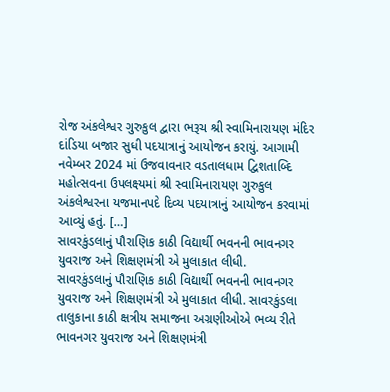રોજ અંકલેશ્વર ગુરુકુલ દ્વારા ભરૂચ શ્રી સ્વામિનારાયણ મંદિર દાંડિયા બજાર સુધી પદયાત્રાનું આયોજન કરાયું. આગામી નવેમ્બર 2024 માં ઉજવાવનાર વડતાલધામ દ્વિશતાબ્દિ મહોત્સવના ઉપલક્ષ્યમાં શ્રી સ્વામિનારાયણ ગુરુકુલ અંકલેશ્વરના યજમાનપદે દિવ્ય પદયાત્રાનું આયોજન કરવામાં આવ્યું હતું. […]
સાવરકુંડલાનું પૌરાણિક કાઠી વિદ્યાર્થી ભવનની ભાવનગર યુવરાજ અને શિક્ષણમંત્રી એ મુલાકાત લીધી.
સાવરકુંડલાનું પૌરાણિક કાઠી વિદ્યાર્થી ભવનની ભાવનગર યુવરાજ અને શિક્ષણમંત્રી એ મુલાકાત લીધી. સાવરકુંડલા તાલુકાના કાઠી ક્ષત્રીય સમાજના અગ્રણીઓએ ભવ્ય રીતે ભાવનગર યુવરાજ અને શિક્ષણમંત્રી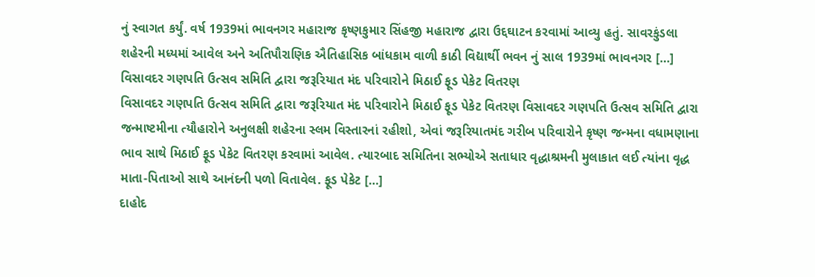નું સ્વાગત કર્યું. વર્ષ 1939માં ભાવનગર મહારાજ કૃષ્ણકુમાર સિંહજી મહારાજ દ્વારા ઉદ્દઘાટન કરવામાં આવ્યુ હતું. સાવરકુંડલા શહેરની મધ્યમાં આવેલ અને અતિપૌરાણિક ઐતિહાસિક બાંધકામ વાળી કાઠી વિદ્યાર્થી ભવન નું સાલ 1939માં ભાવનગર […]
વિસાવદર ગણપતિ ઉત્સવ સમિતિ દ્વારા જરૂરિયાત મંદ પરિવારોને મિઠાઈ ફૂડ પેકેટ વિતરણ
વિસાવદર ગણપતિ ઉત્સવ સમિતિ દ્વારા જરૂરિયાત મંદ પરિવારોને મિઠાઈ ફૂડ પેકેટ વિતરણ વિસાવદર ગણપતિ ઉત્સવ સમિતિ દ્વારા જન્માષ્ટમીના ત્યૌહારોને અનુલક્ષી શહેરના સ્લમ વિસ્તારનાં રહીશો, એવાં જરૂરિયાતમંદ ગરીબ પરિવારોને કૃષ્ણ જન્મના વધામણાના ભાવ સાથે મિઠાઈ ફૂડ પેકેટ વિતરણ કરવામાં આવેલ. ત્યારબાદ સમિતિના સભ્યોએ સતાધાર વૃદ્ધાશ્રમની મુલાકાત લઈ ત્યાંના વૃદ્ધ માતા-પિતાઓ સાથે આનંદની પળો વિતાવેલ. ફૂડ પેકેટ […]
દાહોદ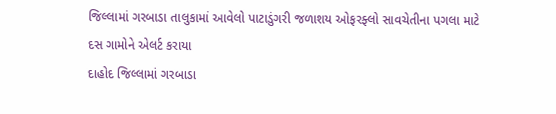જિલ્લામાં ગરબાડા તાલુકામાં આવેલો પાટાડુંગરી જળાશય ઓફરફ્લો સાવચેતીના પગલા માટે દસ ગામોને એલર્ટ કરાયા
દાહોદ જિલ્લામાં ગરબાડા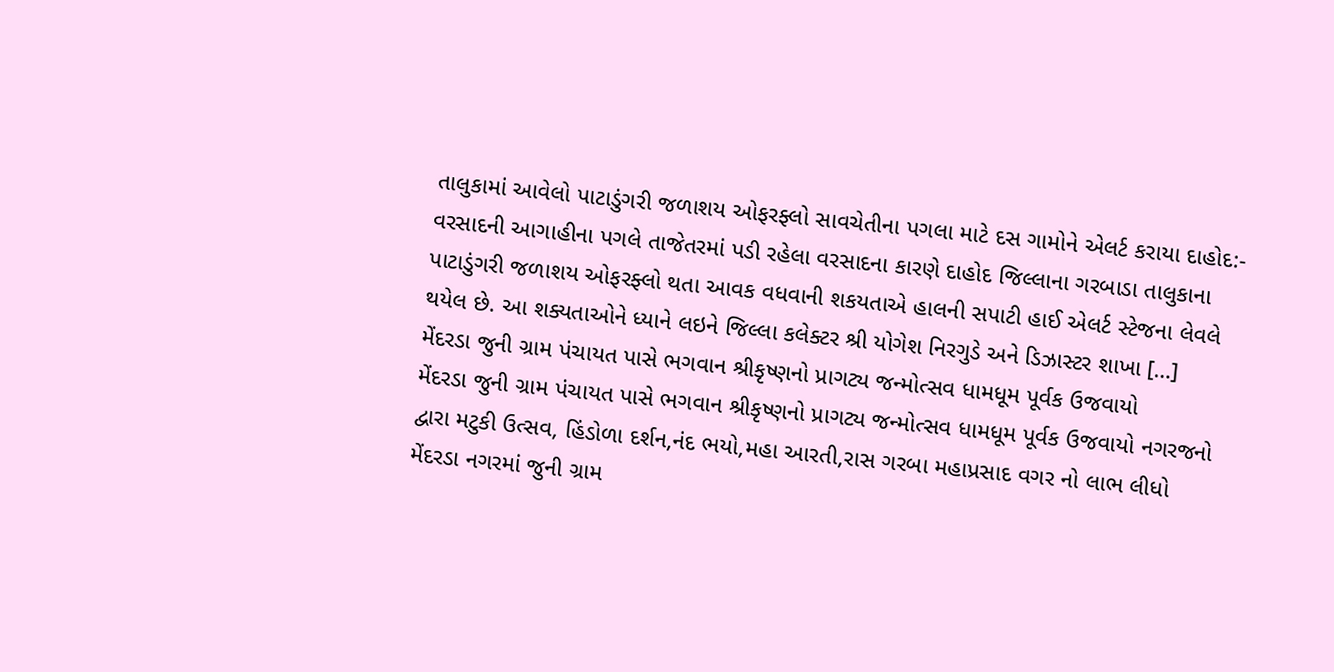તાલુકામાં આવેલો પાટાડુંગરી જળાશય ઓફરફ્લો સાવચેતીના પગલા માટે દસ ગામોને એલર્ટ કરાયા દાહોદ:- વરસાદની આગાહીના પગલે તાજેતરમાં પડી રહેલા વરસાદના કારણે દાહોદ જિલ્લાના ગરબાડા તાલુકાના પાટાડુંગરી જળાશય ઓફરફ્લો થતા આવક વધવાની શકયતાએ હાલની સપાટી હાઈ એલર્ટ સ્ટેજના લેવલે થયેલ છે. આ શક્યતાઓને ધ્યાને લઇને જિલ્લા કલેક્ટર શ્રી યોગેશ નિરગુડે અને ડિઝાસ્ટર શાખા […]
મેંદરડા જુની ગ્રામ પંચાયત પાસે ભગવાન શ્રીકૃષ્ણનો પ્રાગટ્ય જન્મોત્સવ ધામધૂમ પૂર્વક ઉજવાયો
મેંદરડા જુની ગ્રામ પંચાયત પાસે ભગવાન શ્રીકૃષ્ણનો પ્રાગટ્ય જન્મોત્સવ ધામધૂમ પૂર્વક ઉજવાયો નગરજનો દ્વારા મટુકી ઉત્સવ, હિંડોળા દર્શન,નંદ ભયો,મહા આરતી,રાસ ગરબા મહાપ્રસાદ વગર નો લાભ લીધો મેંદરડા નગરમાં જુની ગ્રામ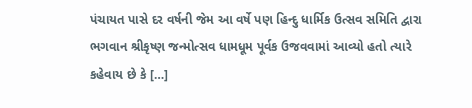પંચાયત પાસે દર વર્ષની જેમ આ વર્ષે પણ હિન્દુ ધાર્મિક ઉત્સવ સમિતિ દ્વારા ભગવાન શ્રીકૃષ્ણ જન્મોત્સવ ધામધૂમ પૂર્વક ઉજવવામાં આવ્યો હતો ત્યારે કહેવાય છે કે […]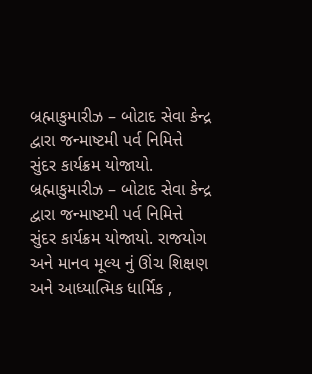બ્રહ્માકુમારીઝ – બોટાદ સેવા કેન્દ્ર દ્વારા જન્માષ્ટમી પર્વ નિમિત્તે સુંદર કાર્યક્રમ યોજાયો.
બ્રહ્માકુમારીઝ – બોટાદ સેવા કેન્દ્ર દ્વારા જન્માષ્ટમી પર્વ નિમિત્તે સુંદર કાર્યક્રમ યોજાયો. રાજયોગ અને માનવ મૂલ્ય નું ઊંચ શિક્ષણ અને આધ્યાત્મિક ધાર્મિક ,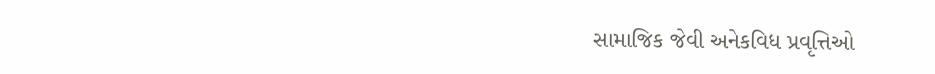સામાજિક જેવી અનેકવિધ પ્રવૃત્તિઓ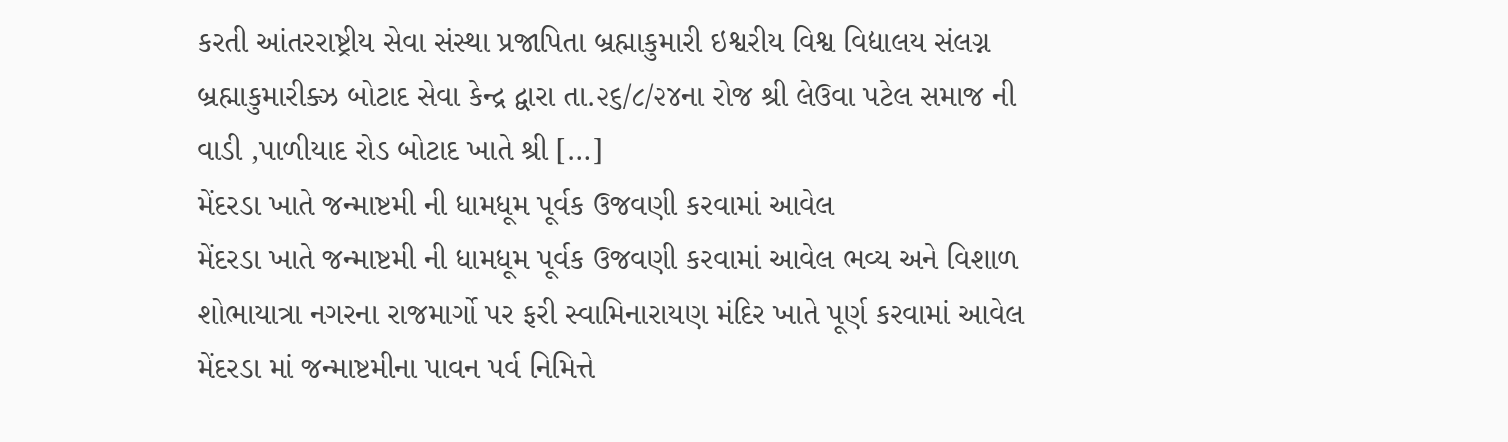કરતી આંતરરાષ્ટ્રીય સેવા સંસ્થા પ્રજાપિતા બ્રહ્માકુમારી ઇશ્વરીય વિશ્વ વિદ્યાલય સંલગ્ન બ્રહ્માકુમારીક્ઝ બોટાદ સેવા કેન્દ્ર દ્વારા તા.૨૬/૮/૨૪ના રોજ શ્રી લેઉવા પટેલ સમાજ ની વાડી ,પાળીયાદ રોડ બોટાદ ખાતે શ્રી […]
મેંદરડા ખાતે જન્માષ્ટમી ની ધામધૂમ પૂર્વક ઉજવણી કરવામાં આવેલ
મેંદરડા ખાતે જન્માષ્ટમી ની ધામધૂમ પૂર્વક ઉજવણી કરવામાં આવેલ ભવ્ય અને વિશાળ શોભાયાત્રા નગરના રાજમાર્ગો પર ફરી સ્વામિનારાયણ મંદિર ખાતે પૂર્ણ કરવામાં આવેલ મેંદરડા માં જન્માષ્ટમીના પાવન પર્વ નિમિત્તે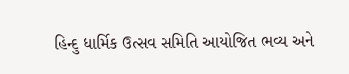હિન્દુ ધાર્મિક ઉત્સવ સમિતિ આયોજિત ભવ્ય અને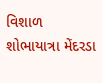વિશાળ શોભાયાત્રા મેંદરડા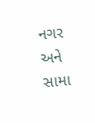નગર અને સામા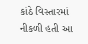કાંઠે વિસ્તારમાં નીકળી હતી આ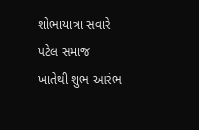શોભાયાત્રા સવારે પટેલ સમાજ ખાતેથી શુભ આરંભ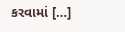કરવામાં […]